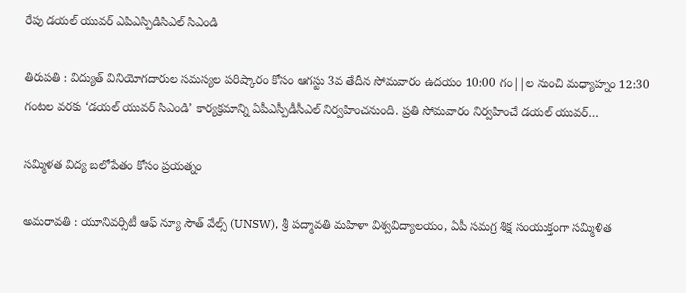రేపు డయల్ యువర్ ఎపిఎస్పిడిసిఎల్ సిఎండి

తిరుపతి : విద్యుత్ వినియోగదారుల సమస్యల పరిష్కారం కోసం ఆగస్టు 3వ తేదీన సోమ‌వారం ఉదయం 10:00 గం||ల నుంచి మధ్యాహ్నం 12:30 గంట‌ల వరకు ‘డయల్ యువర్ సిఎండి’ కార్యక్రమాన్ని ఏపీఎస్పీడీసీఎల్ నిర్వహించనుంది. ప్రతి సోమవారం నిర్వహించే డయల్ యువర్…

సమ్మిళత విద్య బలోపేతం కోసం ప్ర‌య‌త్నం

అమ‌రావ‌తి : యూనివర్సిటీ ఆఫ్ న్యూ సౌత్ వేల్స్ (UNSW), శ్రీ పద్మావతి మహిళా విశ్వవిద్యాలయం, ఏపీ సమగ్ర శిక్ష సంయుక్తంగా సమ్మిళిత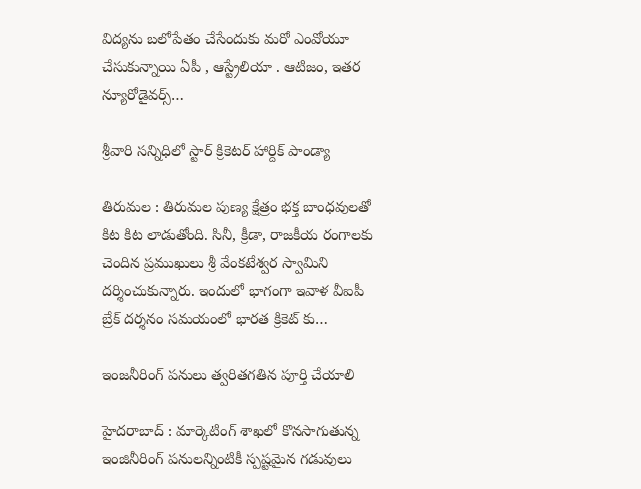విద్యను బలోపేతం చేసేందుకు మ‌రో ఎంవోయూ చేసుకున్నాయి ఏపీ , ఆస్ట్రేలియా . ఆటిజం, ఇతర న్యూరోడైవర్స్…

శ్రీ‌వారి స‌న్నిధిలో స్టార్ క్రికెట‌ర్ హార్దిక్ పాండ్యా

తిరుమ‌ల : తిరుమ‌ల పుణ్య క్షేత్రం భ‌క్త బాంధ‌వుల‌తో కిట కిట లాడుతోంది. సినీ, క్రీడా, రాజ‌కీయ రంగాల‌కు చెందిన ప్ర‌ముఖులు శ్రీ వేంక‌టేశ్వ‌ర స్వామిని ద‌ర్శించుకున్నారు. ఇందులో భాగంగా ఇవాళ వీఐపీ బ్రేక్ ద‌ర్శ‌నం స‌మయంలో భార‌త క్రికెట్ కు…

ఇంజ‌నీరింగ్ ప‌నులు త్వ‌రిత‌గ‌తిన పూర్తి చేయాలి

హైద‌రాబాద్ : మార్కెటింగ్ శాఖలో కొనసాగుతున్న ఇంజినీరింగ్ పనులన్నింటికీ స్పష్టమైన గడువులు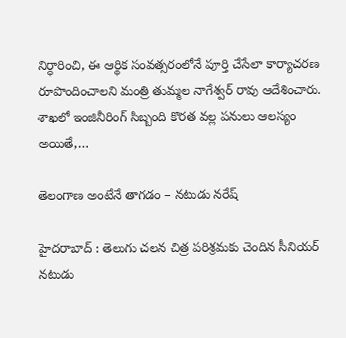నిర్ధారించి, ఈ ఆర్థిక సంవత్సరంలోనే పూర్తి చేసేలా కార్యాచరణ రూపొందించాలని మంత్రి తుమ్మ‌ల నాగేశ్వ‌ర్ రావు ఆదేశించారు. శాఖలో ఇంజినీరింగ్ సిబ్బంది కొరత వల్ల పనులు ఆలస్యం అయితే,…

తెలంగాణ అంటేనే తాగడం – న‌టుడు న‌రేష్

హైద‌రాబాద్ : తెలుగు చ‌ల‌న చిత్ర ప‌రిశ్ర‌మ‌కు చెందిన సీనియ‌ర్ న‌టుడు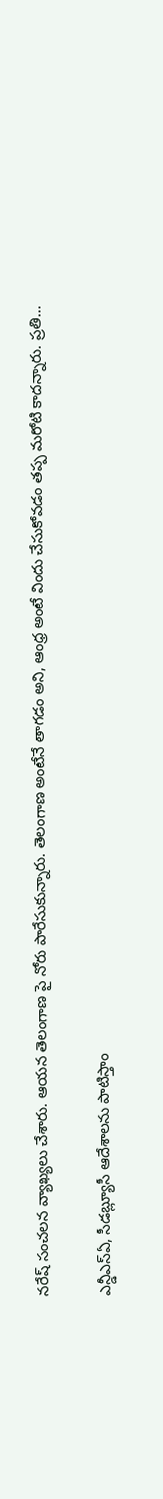న‌రేష్ సంచ‌ల‌న వ్యాఖ్య‌లు చేశారు. ఆయ‌న తెలంగాణ పై నోరు పారేసుకున్నారు. తెలంగాణ అంటేనే తాగ‌డం అని, ఆంధ్ర అంటే విందు చేసుకోవ‌డం త‌ప్ప మ‌రోటి కాద‌న్నారు. ప్రతి…

ఎన్డీఎస్ఏ, సీడ‌బ్ల్యూసీ ఆదేశాల‌ను పాటిస్తాం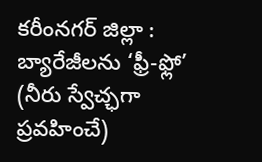క‌రీంన‌గ‌ర్ జిల్లా : బ్యారేజీలను ‘ఫ్రీ-ఫ్లో’ (నీరు స్వేచ్ఛగా ప్రవహించే)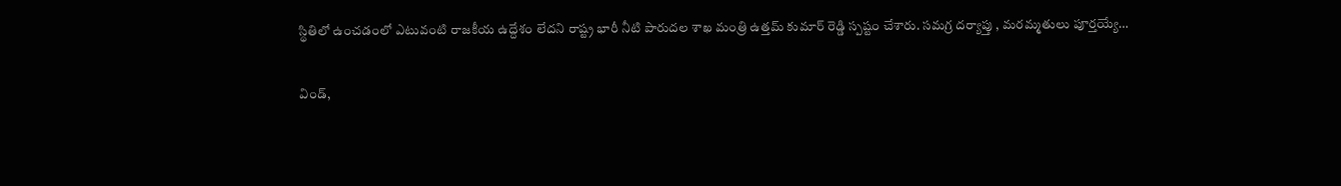స్థితిలో ఉంచడంలో ఎటువంటి రాజకీయ ఉద్దేశం లేదని రాష్ట్ర భారీ నీటి పారుద‌ల శాఖ మంత్రి ఉత్త‌మ్ కుమార్ రెడ్డి స్ప‌ష్టం చేశారు. సమగ్ర దర్యాప్తు , మరమ్మతులు పూర్తయ్యే…

విండ్,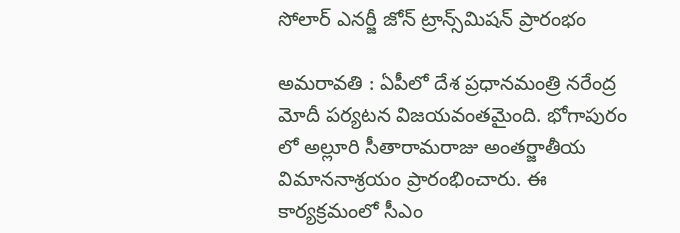సోలార్ ఎనర్జీ జోన్ ట్రాన్స్‌మిషన్ ప్రారంభం

అమ‌రావ‌తి : ఏపీలో దేశ ప్ర‌ధాన‌మంత్రి న‌రేంద్ర మోదీ ప‌ర్య‌ట‌న విజ‌య‌వంత‌మైంది. భోగాపురం లో అల్లూరి సీతారామరాజు అంతర్జాతీయ విమాననాశ్రయం ప్రారంభించారు. ఈ కార్య‌క్ర‌మంలో సీఎం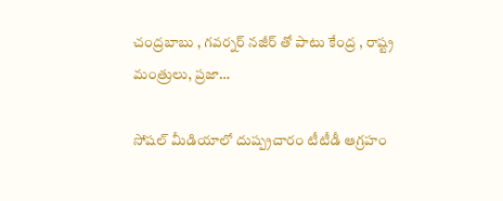చంద్ర‌బాబు , గ‌వ‌ర్న‌ర్ న‌జీర్ తో పాటు కేంద్ర , రాష్ట్ర మంత్రులు, ప్ర‌జా…

సోషల్ మీడియాలో దుష్ప్ర‌చారం టీటీడీ ఆగ్ర‌హం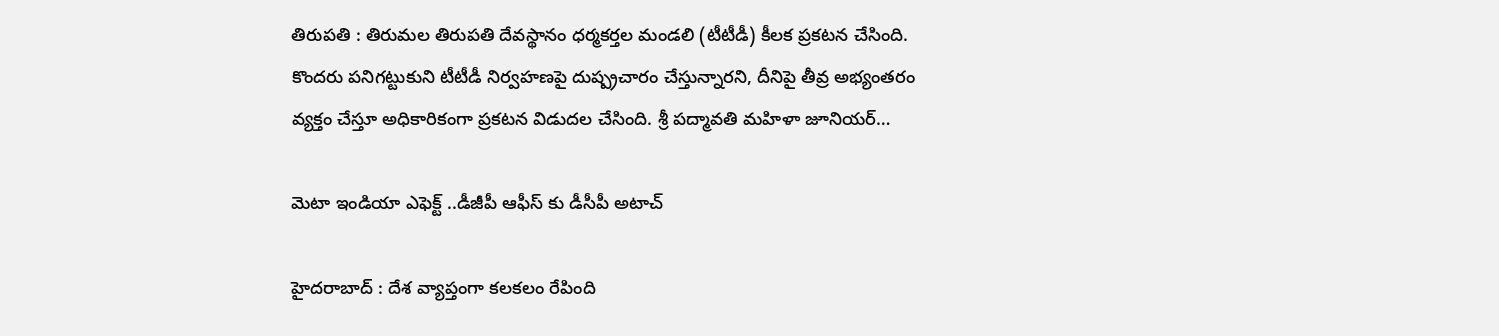తిరుపతి : తిరుమ‌ల తిరుప‌తి దేవ‌స్థానం ధ‌ర్మ‌క‌ర్త‌ల మండ‌లి (టీటీడీ) కీల‌క ప్ర‌క‌ట‌న చేసింది. కొంద‌రు ప‌నిగ‌ట్టుకుని టీటీడీ నిర్వ‌హ‌ణ‌పై దుష్ప్ర‌చారం చేస్తున్నార‌ని, దీనిపై తీవ్ర అభ్యంత‌రం వ్య‌క్తం చేస్తూ అధికారికంగా ప్ర‌క‌ట‌న విడుద‌ల చేసింది. శ్రీ పద్మావతి మహిళా జూనియర్…

మెటా ఇండియా ఎఫెక్ట్ ..డీజీపీ ఆఫీస్ కు డీసీపీ అటాచ్

హైద‌రాబాద్ : దేశ వ్యాప్తంగా క‌ల‌క‌లం రేపింది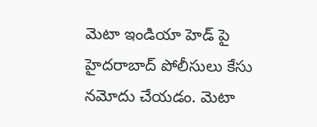మెటా ఇండియా హెడ్ పై హైద‌రాబాద్ పోలీసులు కేసు న‌మోదు చేయ‌డం. మెటా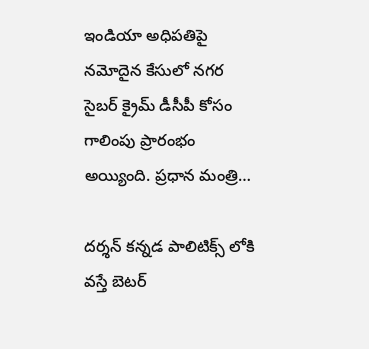ఇండియా అధిపతిపై నమోదైన కేసులో నగర సైబర్ క్రైమ్ డీసీపీ కోసం గాలింపు ప్రారంభం అయ్యింది. ప్ర‌ధాన మంత్రి…

ద‌ర్శ‌న్ క‌న్న‌డ పాలిటిక్స్ లోకి వ‌స్తే బెట‌ర్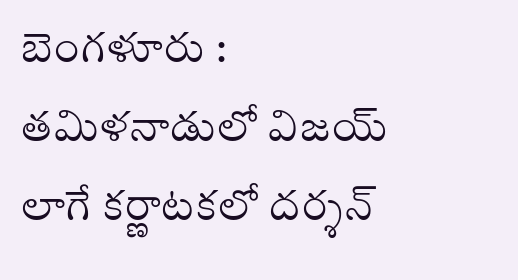బెంగ‌ళూరు : తమిళనాడులో విజయ్ లాగే కర్ణాటకలో దర్శన్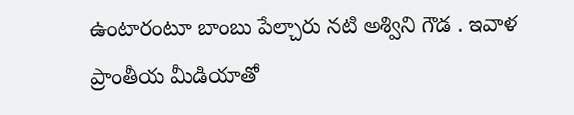ఉంటారంటూ బాంబు పేల్చారు న‌టి అశ్విని గౌడ . ఇవాళ ప్రాంతీయ మీడియాతో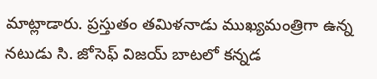మాట్లాడారు. ప్రస్తుతం తమిళనాడు ముఖ్యమంత్రిగా ఉన్న నటుడు సి. జోసెఫ్ విజయ్ బాటలో కన్నడ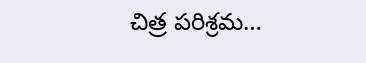చిత్ర పరిశ్రమ…